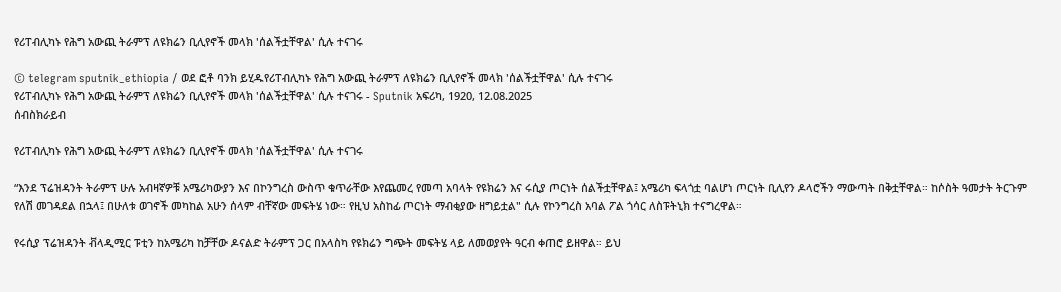የሪፐብሊካኑ የሕግ አውጪ ትራምፕ ለዩክሬን ቢሊየኖች መላክ 'ሰልችቷቸዋል' ሲሉ ተናገሩ

© telegram sputnik_ethiopia / ወደ ፎቶ ባንክ ይሂዱየሪፐብሊካኑ የሕግ አውጪ ትራምፕ ለዩክሬን ቢሊየኖች መላክ 'ሰልችቷቸዋል' ሲሉ ተናገሩ
የሪፐብሊካኑ የሕግ አውጪ ትራምፕ ለዩክሬን ቢሊየኖች መላክ 'ሰልችቷቸዋል' ሲሉ ተናገሩ - Sputnik አፍሪካ, 1920, 12.08.2025
ሰብስክራይብ

የሪፐብሊካኑ የሕግ አውጪ ትራምፕ ለዩክሬን ቢሊየኖች መላክ 'ሰልችቷቸዋል' ሲሉ ተናገሩ

“እንደ ፕሬዝዳንት ትራምፕ ሁሉ አብዛኛዎቹ አሜሪካውያን እና በኮንግረስ ውስጥ ቁጥራቸው እየጨመረ የመጣ አባላት የዩክሬን እና ሩሲያ ጦርነት ሰልችቷቸዋል፤ አሜሪካ ፍላጎቷ ባልሆነ ጦርነት ቢሊየን ዶላሮችን ማውጣት በቅቷቸዋል። ከሶስት ዓመታት ትርጉም የለሽ መገዳደል በኋላ፤ በሁለቱ ወገኖች መካከል አሁን ሰላም ብቸኛው መፍትሄ ነው። የዚህ አስከፊ ጦርነት ማብቂያው ዘግይቷል" ሲሉ የኮንግረስ አባል ፖል ጎሳር ለስፑትኒክ ተናግረዋል።

የሩሲያ ፕሬዝዳንት ቭላዲሚር ፑቲን ከአሜሪካ ከቻቸው ዶናልድ ትራምፕ ጋር በአላስካ የዩክሬን ግጭት መፍትሄ ላይ ለመወያየት ዓርብ ቀጠሮ ይዘዋል። ይህ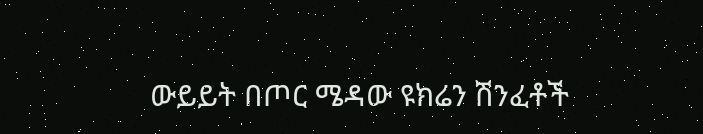ውይይት በጦር ሜዳው ዩክሬን ሽንፈቶች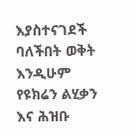እያስተናገደች ባለችበት ወቅት እንዲሁም የዩክሬን ልሂቃን እና ሕዝቡ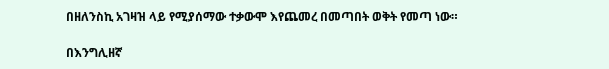በዘለንስኪ አገዛዝ ላይ የሚያሰማው ተቃውሞ እየጨመረ በመጣበት ወቅት የመጣ ነው።

በእንግሊዘኛ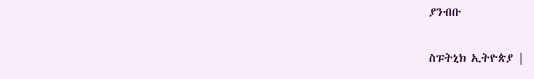ያንብቡ

ስፑትኒክ ኢትዮጵያ |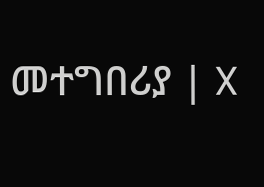መተግበሪያ | X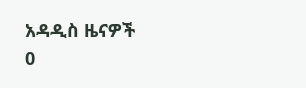አዳዲስ ዜናዎች
0